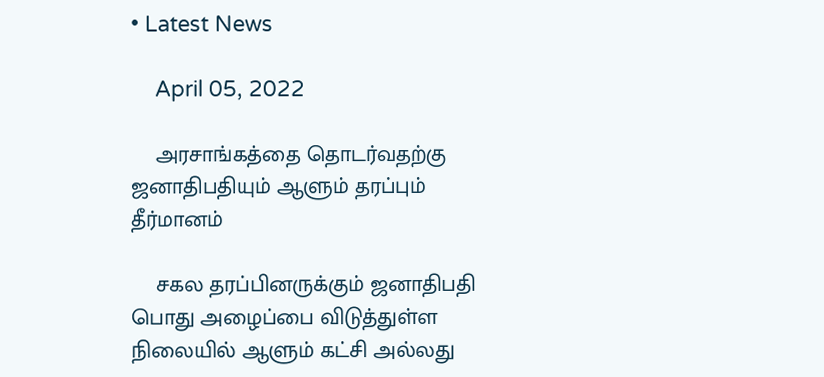• Latest News

    April 05, 2022

    அரசாங்கத்தை தொடர்வதற்கு ஜனாதிபதியும் ஆளும் தரப்பும் தீர்மானம்

    சகல தரப்பினருக்கும் ஜனாதிபதி பொது அழைப்பை விடுத்துள்ள நிலையில் ஆளும் கட்சி அல்லது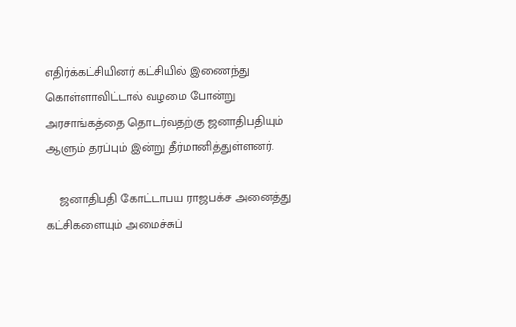எதிர்க்கட்சியினர் கட்சியில் இணைந்து கொள்ளாவிட்டால் வழமை போன்று அரசாங்கத்தை தொடர்வதற்கு ஜனாதிபதியும் ஆளும் தரப்பும் இன்று தீர்மானித்துள்ளனர்.

    ஜனாதிபதி கோட்டாபய ராஜபக்ச அனைத்து கட்சிகளையும் அமைச்சுப்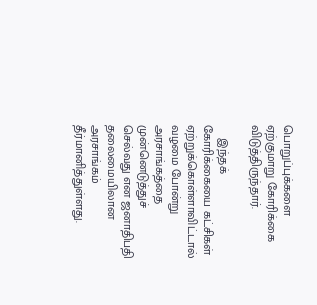பொறுப்புக்களை ஏற்குமாறு கோரிக்கை விடுத்திருந்தார்.

    இந்தக் கோரிக்கையை கட்சிகள் ஏற்றுக்கொள்ளாவிட்டால் வழமை போன்று அரசாங்கத்தை முன்னெடுத்துச் செல்வது என ஜனாதிபதி தலைமையிலான அரசாங்கம் தீர்மானித்துள்ளது.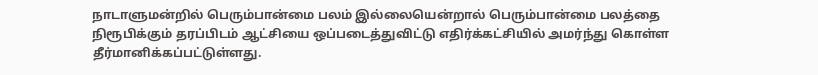நாடாளுமன்றில் பெரும்பான்மை பலம் இல்லையென்றால் பெரும்பான்மை பலத்தை நிரூபிக்கும் தரப்பிடம் ஆட்சியை ஒப்படைத்துவிட்டு எதிர்க்கட்சியில் அமர்ந்து கொள்ள தீர்மானிக்கப்பட்டுள்ளது.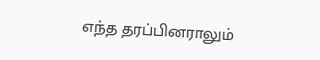எந்த தரப்பினராலும்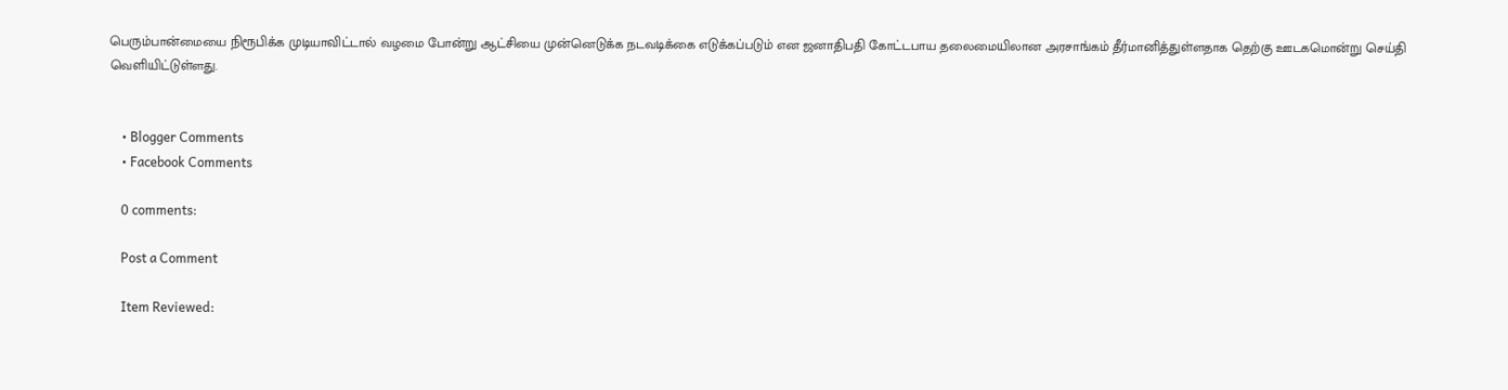பெரும்பான்மையை நிரூபிக்க முடியாவிட்டால் வழமை போன்று ஆட்சியை முன்னெடுக்க நடவடிக்கை எடுக்கப்படும் என ஜனாதிபதி கோட்டபாய தலைமையிலான அரசாங்கம் தீர்மானித்துள்ளதாக தெற்கு ஊடகமொன்று செய்தி வெளியிட்டுள்ளது.


    • Blogger Comments
    • Facebook Comments

    0 comments:

    Post a Comment

    Item Reviewed: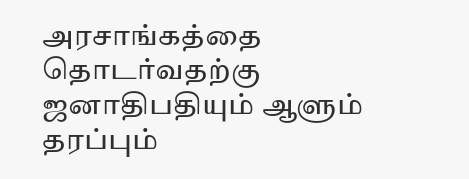அரசாங்கத்தை தொடர்வதற்கு ஜனாதிபதியும் ஆளும் தரப்பும்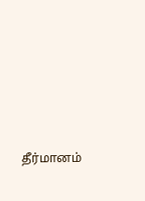தீர்மானம்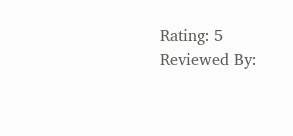Rating: 5 Reviewed By: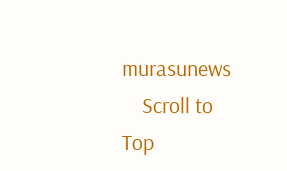murasunews
    Scroll to Top